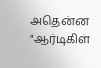அதென்ன "ஆர்டிகிள்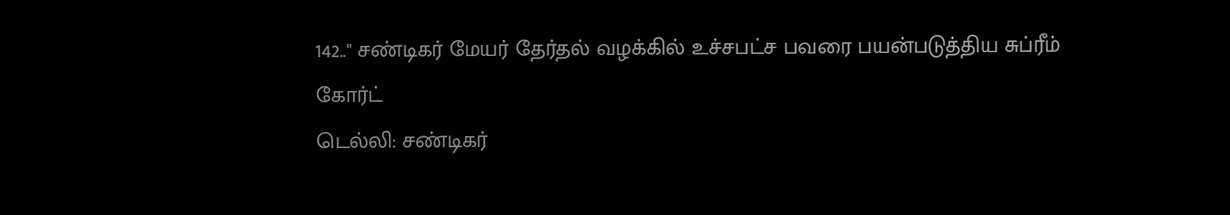142.." சண்டிகர் மேயர் தேர்தல் வழக்கில் உச்சபட்ச பவரை பயன்படுத்திய சுப்ரீம் கோர்ட்
டெல்லி: சண்டிகர்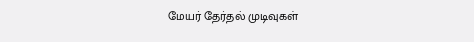மேயர் தேர்தல் முடிவுகள்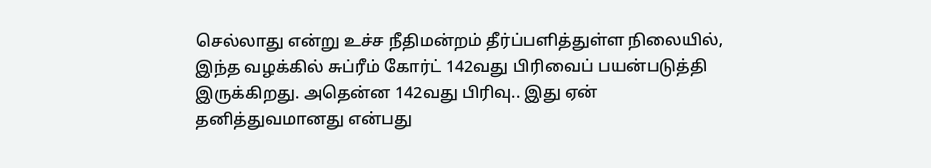செல்லாது என்று உச்ச நீதிமன்றம் தீர்ப்பளித்துள்ள நிலையில், இந்த வழக்கில் சுப்ரீம் கோர்ட் 142வது பிரிவைப் பயன்படுத்தி இருக்கிறது. அதென்ன 142வது பிரிவு.. இது ஏன் தனித்துவமானது என்பது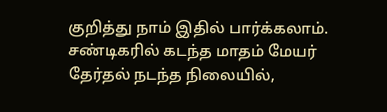குறித்து நாம் இதில் பார்க்கலாம்.
சண்டிகரில் கடந்த மாதம் மேயர் தேர்தல் நடந்த நிலையில்,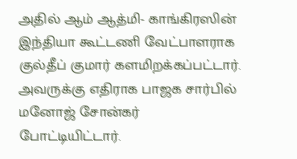அதில் ஆம் ஆத்மி- காங்கிரஸின் இந்தியா கூட்டணி வேட்பாளராக குல்தீப் குமார் களமிறக்கப்பட்டார். அவருக்கு எதிராக பாஜக சார்பில் மனோஜ் சோன்கர் போட்டியிட்டார்.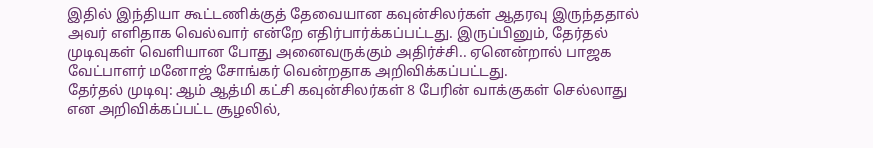இதில் இந்தியா கூட்டணிக்குத் தேவையான கவுன்சிலர்கள் ஆதரவு இருந்ததால் அவர் எளிதாக வெல்வார் என்றே எதிர்பார்க்கப்பட்டது. இருப்பினும், தேர்தல் முடிவுகள் வெளியான போது அனைவருக்கும் அதிர்ச்சி.. ஏனென்றால் பாஜக வேட்பாளர் மனோஜ் சோங்கர் வென்றதாக அறிவிக்கப்பட்டது.
தேர்தல் முடிவு: ஆம் ஆத்மி கட்சி கவுன்சிலர்கள் 8 பேரின் வாக்குகள் செல்லாது என அறிவிக்கப்பட்ட சூழலில்,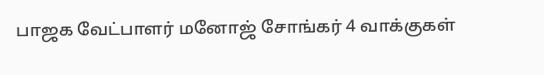பாஜக வேட்பாளர் மனோஜ் சோங்கர் 4 வாக்குகள்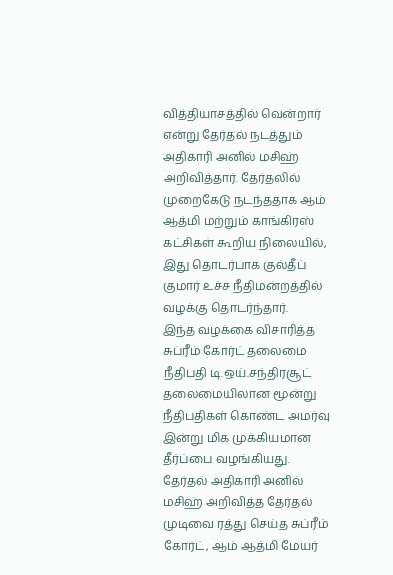வித்தியாசத்தில் வென்றார் என்று தேர்தல் நடத்தும் அதிகாரி அனில் மசிஹ் அறிவித்தார். தேர்தலில் முறைகேடு நடந்ததாக ஆம் ஆத்மி மற்றும் காங்கிரஸ் கட்சிகள் கூறிய நிலையில், இது தொடர்பாக குல்தீப் குமார் உச்ச நீதிமன்றத்தில் வழக்கு தொடர்ந்தார்.
இந்த வழக்கை விசாரித்த சுப்ரீம் கோர்ட் தலைமை நீதிபதி டி.ஒய்.சந்திரசூட் தலைமையிலான மூன்று நீதிபதிகள் கொண்ட அமர்வு இன்று மிக முக்கியமான தீர்ப்பை வழங்கியது. தேர்தல் அதிகாரி அனில் மசிஹ் அறிவித்த தேர்தல் முடிவை ரத்து செய்த சுப்ரீம் கோர்ட், ஆம் ஆத்மி மேயர்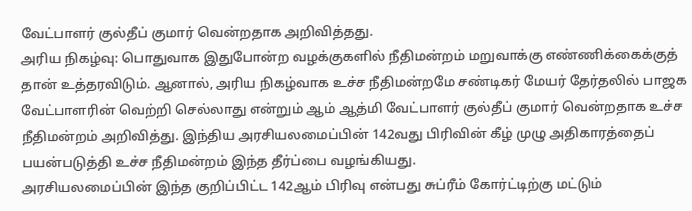வேட்பாளர் குல்தீப் குமார் வென்றதாக அறிவித்தது.
அரிய நிகழ்வு: பொதுவாக இதுபோன்ற வழக்குகளில் நீதிமன்றம் மறுவாக்கு எண்ணிக்கைக்குத் தான் உத்தரவிடும். ஆனால், அரிய நிகழ்வாக உச்ச நீதிமன்றமே சண்டிகர் மேயர் தேர்தலில் பாஜக வேட்பாளரின் வெற்றி செல்லாது என்றும் ஆம் ஆத்மி வேட்பாளர் குல்தீப் குமார் வென்றதாக உச்ச நீதிமன்றம் அறிவித்து. இந்திய அரசியலமைப்பின் 142வது பிரிவின் கீழ் முழு அதிகாரத்தைப் பயன்படுத்தி உச்ச நீதிமன்றம் இந்த தீர்ப்பை வழங்கியது.
அரசியலமைப்பின் இந்த குறிப்பிட்ட 142ஆம் பிரிவு என்பது சுப்ரீம் கோர்ட்டிற்கு மட்டும்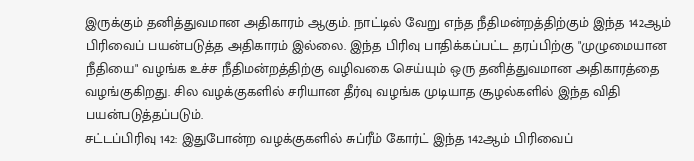இருக்கும் தனித்துவமான அதிகாரம் ஆகும். நாட்டில் வேறு எந்த நீதிமன்றத்திற்கும் இந்த 142ஆம் பிரிவைப் பயன்படுத்த அதிகாரம் இல்லை. இந்த பிரிவு பாதிக்கப்பட்ட தரப்பிற்கு "முழுமையான நீதியை" வழங்க உச்ச நீதிமன்றத்திற்கு வழிவகை செய்யும் ஒரு தனித்துவமான அதிகாரத்தை வழங்குகிறது. சில வழக்குகளில் சரியான தீர்வு வழங்க முடியாத சூழல்களில் இந்த விதி பயன்படுத்தப்படும்.
சட்டப்பிரிவு 142: இதுபோன்ற வழக்குகளில் சுப்ரீம் கோர்ட் இந்த 142ஆம் பிரிவைப்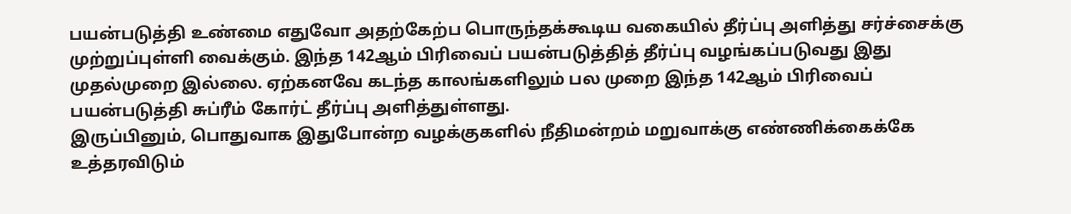பயன்படுத்தி உண்மை எதுவோ அதற்கேற்ப பொருந்தக்கூடிய வகையில் தீர்ப்பு அளித்து சர்ச்சைக்கு முற்றுப்புள்ளி வைக்கும். இந்த 142ஆம் பிரிவைப் பயன்படுத்தித் தீர்ப்பு வழங்கப்படுவது இது முதல்முறை இல்லை. ஏற்கனவே கடந்த காலங்களிலும் பல முறை இந்த 142ஆம் பிரிவைப் பயன்படுத்தி சுப்ரீம் கோர்ட் தீர்ப்பு அளித்துள்ளது.
இருப்பினும், பொதுவாக இதுபோன்ற வழக்குகளில் நீதிமன்றம் மறுவாக்கு எண்ணிக்கைக்கே உத்தரவிடும்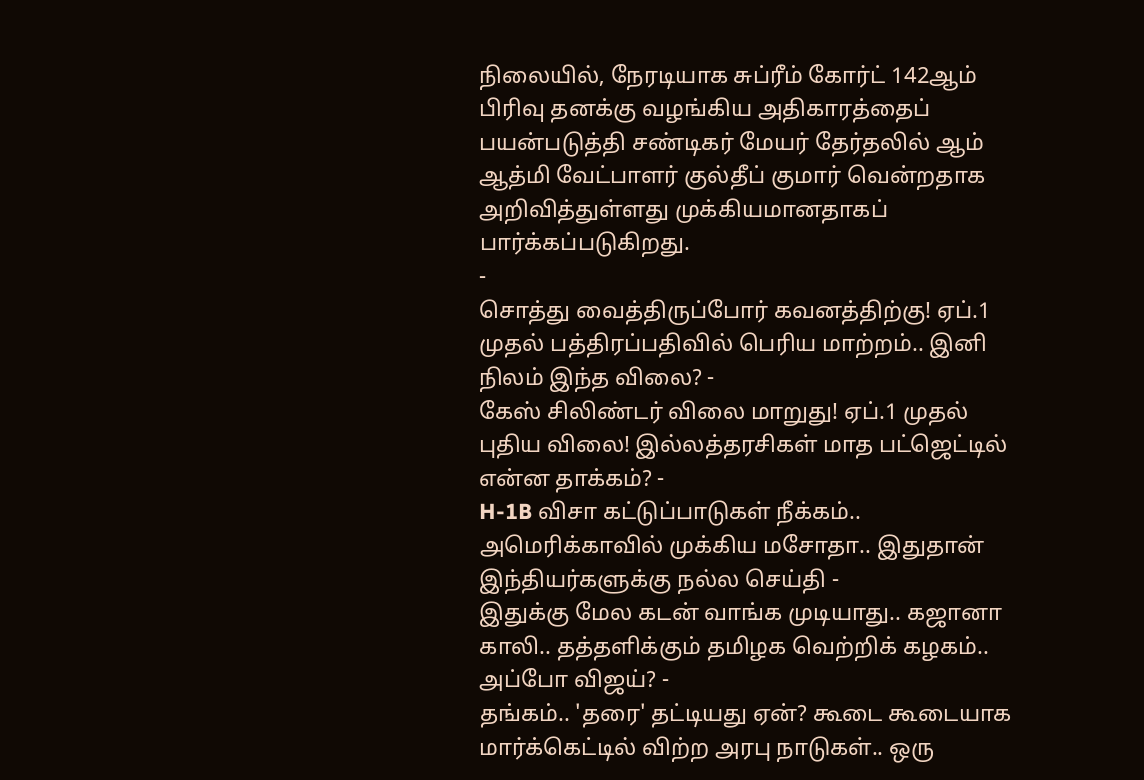நிலையில், நேரடியாக சுப்ரீம் கோர்ட் 142ஆம் பிரிவு தனக்கு வழங்கிய அதிகாரத்தைப் பயன்படுத்தி சண்டிகர் மேயர் தேர்தலில் ஆம் ஆத்மி வேட்பாளர் குல்தீப் குமார் வென்றதாக அறிவித்துள்ளது முக்கியமானதாகப் பார்க்கப்படுகிறது.
-
சொத்து வைத்திருப்போர் கவனத்திற்கு! ஏப்.1 முதல் பத்திரப்பதிவில் பெரிய மாற்றம்.. இனி நிலம் இந்த விலை? -
கேஸ் சிலிண்டர் விலை மாறுது! ஏப்.1 முதல் புதிய விலை! இல்லத்தரசிகள் மாத பட்ஜெட்டில் என்ன தாக்கம்? -
H-1B விசா கட்டுப்பாடுகள் நீக்கம்.. அமெரிக்காவில் முக்கிய மசோதா.. இதுதான் இந்தியர்களுக்கு நல்ல செய்தி -
இதுக்கு மேல கடன் வாங்க முடியாது.. கஜானா காலி.. தத்தளிக்கும் தமிழக வெற்றிக் கழகம்.. அப்போ விஜய்? -
தங்கம்.. 'தரை' தட்டியது ஏன்? கூடை கூடையாக மார்க்கெட்டில் விற்ற அரபு நாடுகள்.. ஒரு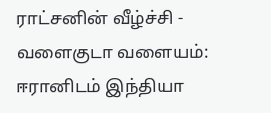ராட்சனின் வீழ்ச்சி -
வளைகுடா வளையம்: ஈரானிடம் இந்தியா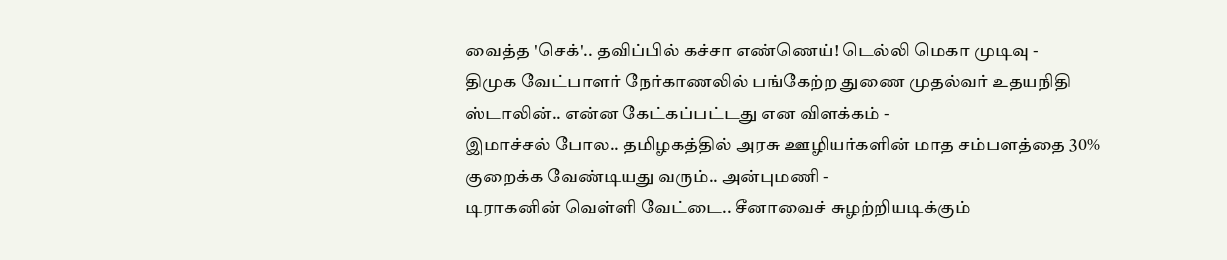வைத்த 'செக்'.. தவிப்பில் கச்சா எண்ணெய்! டெல்லி மெகா முடிவு -
திமுக வேட்பாளர் நேர்காணலில் பங்கேற்ற துணை முதல்வர் உதயநிதி ஸ்டாலின்.. என்ன கேட்கப்பட்டது என விளக்கம் -
இமாச்சல் போல.. தமிழகத்தில் அரசு ஊழியர்களின் மாத சம்பளத்தை 30% குறைக்க வேண்டியது வரும்.. அன்புமணி -
டிராகனின் வெள்ளி வேட்டை.. சீனாவைச் சுழற்றியடிக்கும்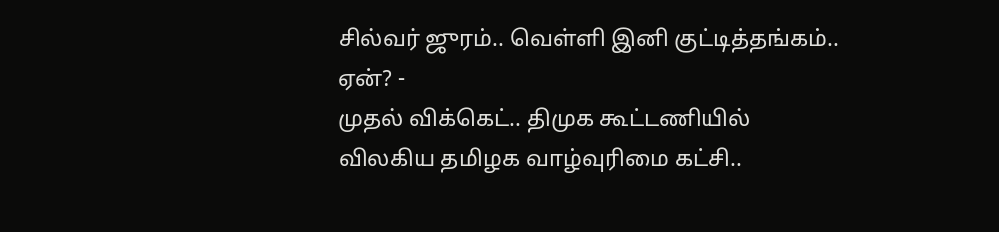சில்வர் ஜுரம்.. வெள்ளி இனி குட்டித்தங்கம்.. ஏன்? -
முதல் விக்கெட்.. திமுக கூட்டணியில் விலகிய தமிழக வாழ்வுரிமை கட்சி..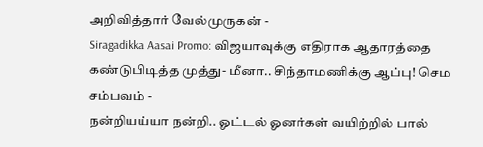அறிவித்தார் வேல்முருகன் -
Siragadikka Aasai Promo: விஜயாவுக்கு எதிராக ஆதாரத்தை கண்டுபிடித்த முத்து- மீனா.. சிந்தாமணிக்கு ஆப்பு! செம சம்பவம் -
நன்றியய்யா நன்றி.. ஓட்டல் ஓனர்கள் வயிற்றில் பால்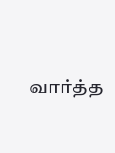வார்த்த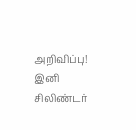அறிவிப்பு! இனி சிலிண்டர்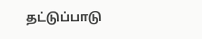தட்டுப்பாடு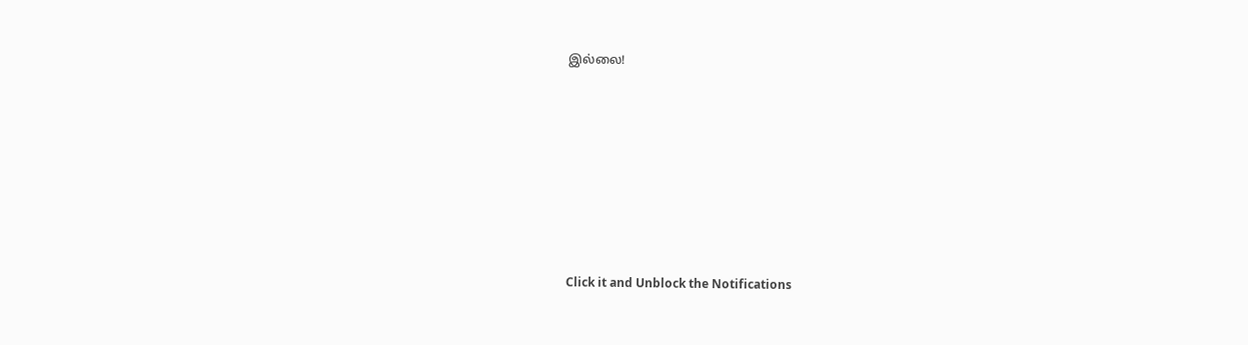இல்லை!












Click it and Unblock the Notifications